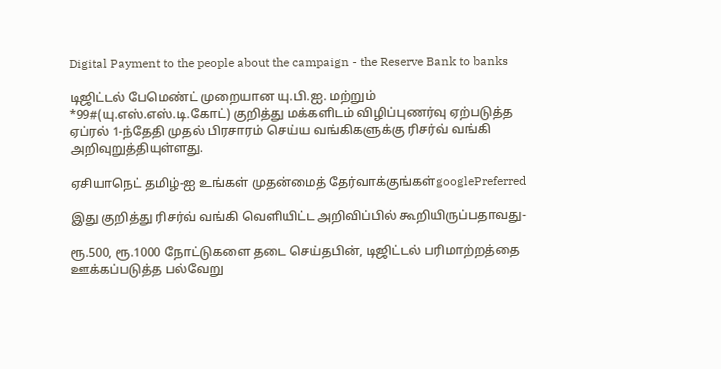Digital Payment to the people about the campaign - the Reserve Bank to banks

டிஜிட்டல் பேமெண்ட் முறையான யு.பி.ஐ. மற்றும் *99#(யு.எஸ்.எஸ்.டி.கோட்) குறித்து மக்களிடம் விழிப்புணர்வு ஏற்படுத்த ஏப்ரல் 1-ந்தேதி முதல் பிரசாரம் செய்ய வங்கிகளுக்கு ரிசர்வ் வங்கி அறிவுறுத்தியுள்ளது.

ஏசியாநெட் தமிழ்-ஐ உங்கள் முதன்மைத் தேர்வாக்குங்கள்googlePreferred

இது குறித்து ரிசர்வ் வங்கி வௌியிட்ட அறிவிப்பில் கூறியிருப்பதாவது-

ரூ.500, ரூ.1000 நோட்டுகளை தடை செய்தபின், டிஜிட்டல் பரிமாற்றத்தை ஊக்கப்படுத்த பல்வேறு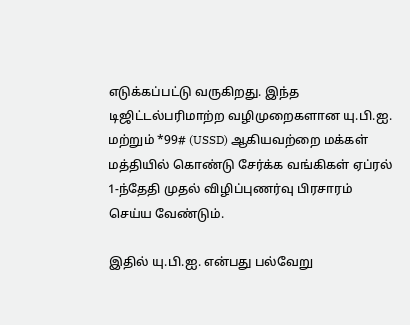எடுக்கப்பட்டு வருகிறது. இந்த டிஜிட்டல்பரிமாற்ற வழிமுறைகளான யு.பி.ஐ. மற்றும் *99# (USSD) ஆகியவற்றை மக்கள் மத்தியில் கொண்டு சேர்க்க வங்கிகள் ஏப்ரல் 1-ந்தேதி முதல் விழிப்புணர்வு பிரசாரம் செய்ய வேண்டும்.

இதில் யு.பி.ஐ. என்பது பல்வேறு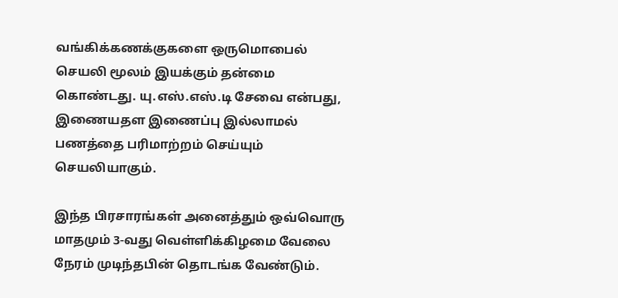வங்கிக்கணக்குகளை ஒருமொபைல் செயலி மூலம் இயக்கும் தன்மை கொண்டது. யு.எஸ்.எஸ்.டி சேவை என்பது, இணையதள இணைப்பு இல்லாமல் பணத்தை பரிமாற்றம் செய்யும் செயலியாகும்.

இந்த பிரசாரங்கள் அனைத்தும் ஒவ்வொரு மாதமும் 3-வது வெள்ளிக்கிழமை வேலை நேரம் முடிந்தபின் தொடங்க வேண்டும்.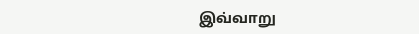இவ்வாறு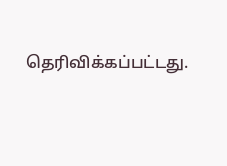தெரிவிக்கப்பட்டது.